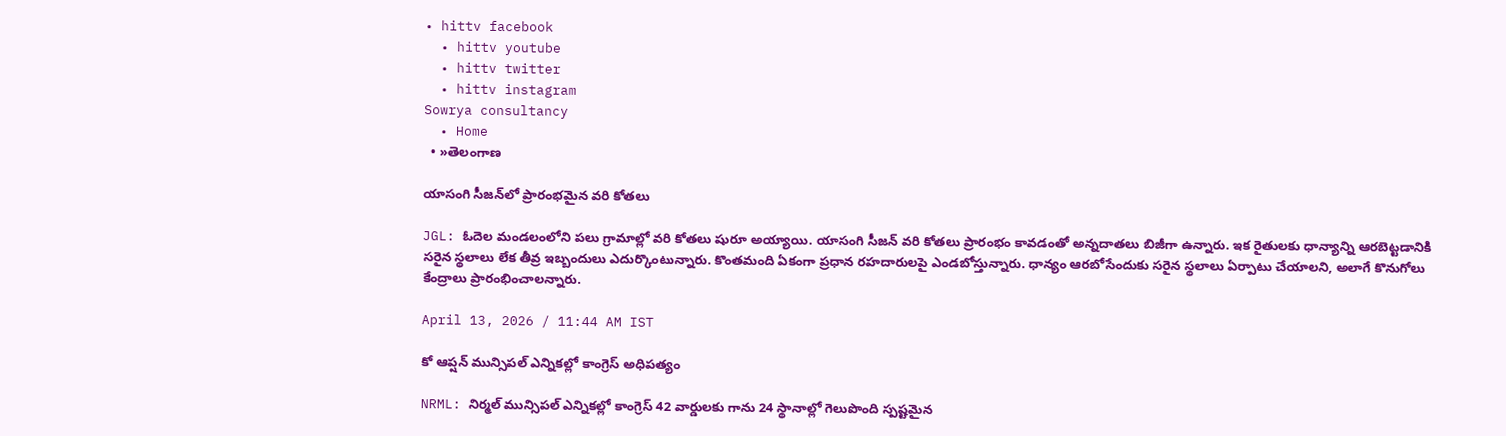• hittv facebook
  • hittv youtube
  • hittv twitter
  • hittv instagram
Sowrya consultancy
  • Home
  • »తెలంగాణ

యాసంగి సీజన్‌లో ప్రారంభమైన వరి కోతలు

JGL: ఓదెల మండలంలోని పలు గ్రామాల్లో వరి కోతలు షురూ అయ్యాయి. యాసంగి సీజన్ వరి కోతలు ప్రారంభం కావడంతో అన్నదాతలు బిజీగా ఉన్నారు. ఇక రైతులకు ధాన్యాన్ని ఆరబెట్టడానికి సరైన స్థలాలు లేక తీవ్ర ఇబ్బందులు ఎదుర్కొంటున్నారు. కొంతమంది ఏకంగా ప్రధాన రహదారులపై ఎండబోస్తున్నారు. ధాన్యం ఆరబోసేందుకు సరైన స్థలాలు ఏర్పాటు చేయాలని, అలాగే కొనుగోలు కేంద్రాలు ప్రారంభించాలన్నారు.

April 13, 2026 / 11:44 AM IST

కో ఆప్షన్ మున్సిపల్ ఎన్నికల్లో కాంగ్రెస్ అధిపత్యం

NRML: నిర్మల్ మున్సిపల్ ఎన్నికల్లో కాంగ్రెస్ 42 వార్డులకు గాను 24 స్థానాల్లో గెలుపొంది స్పష్టమైన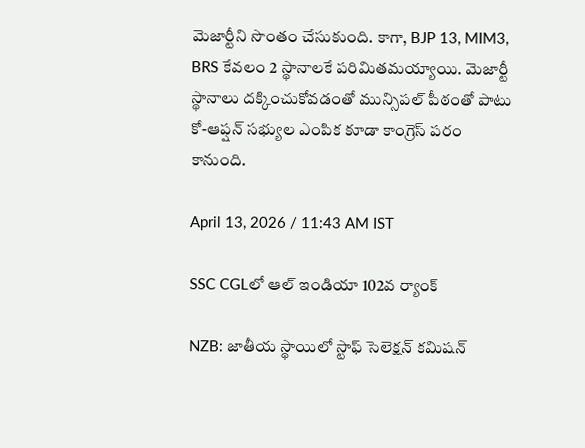మెజార్టీని సొంతం చేసుకుంది. కాగా, BJP 13, MIM3, BRS కేవలం 2 స్థానాలకే పరిమితమయ్యాయి. మెజార్టీ స్థానాలు దక్కించుకోవడంతో మున్సిపల్ పీఠంతో పాటు కో-ఆప్షన్ సభ్యుల ఎంపిక కూడా కాంగ్రెస్ పరం కానుంది.

April 13, 2026 / 11:43 AM IST

SSC CGLలో ఆల్ ఇండియా 102వ ర్యాంక్

NZB: జాతీయ స్థాయిలో స్టాఫ్ సెలెక్షన్ కమిషన్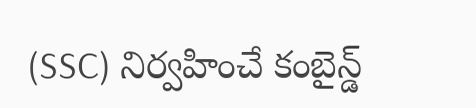(SSC) నిర్వహించే కంబైన్డ్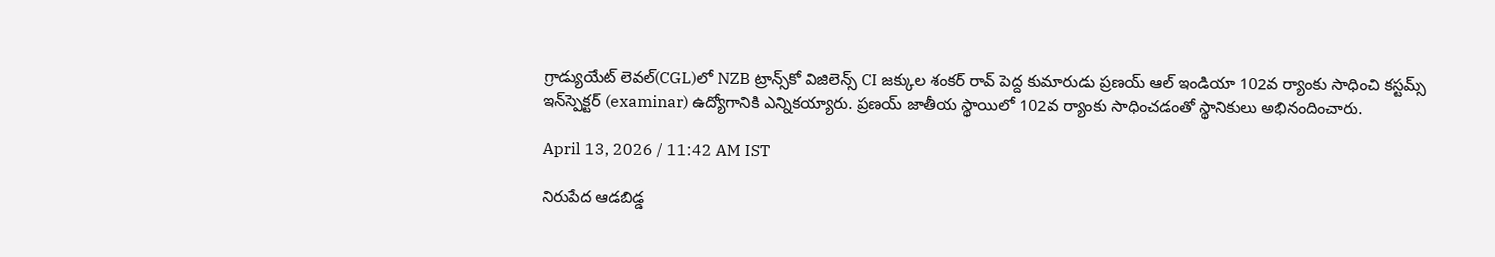గ్రాడ్యుయేట్ లెవల్(CGL)లో NZB ట్రాన్స్‌కో విజిలెన్స్ CI జక్కుల శంకర్ రావ్ పెద్ద కుమారుడు ప్రణయ్ ఆల్ ఇండియా 102వ ర్యాంకు సాధించి కస్టమ్స్ ఇన్‌స్పెక్టర్ (examinar) ఉద్యోగానికి ఎన్నికయ్యారు. ప్రణయ్ జాతీయ స్థాయిలో 102వ ర్యాంకు సాధించడంతో స్థానికులు అభినందించారు.

April 13, 2026 / 11:42 AM IST

నిరుపేద ఆడబిడ్డ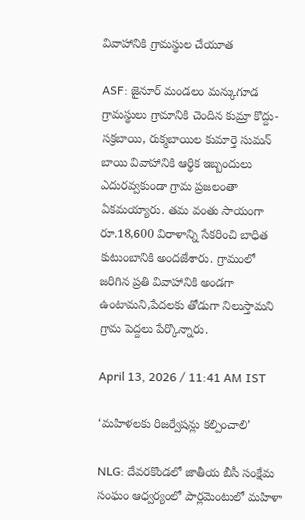వివాహానికి గ్రామస్థుల చేయూత

ASF: జైనూర్ మండలం మన్కుగూడ గ్రామస్థులు గ్రామానికి చెందిన కుమ్రా కొద్దు-సక్రబాయి, రుక్మబాయిల కుమార్తె సుమన్ బాయి వివాహానికి ఆర్థిక ఇబ్బందులు ఎదురవ్వకుండా గ్రామ ప్రజలంతా ఏకమయ్యారు. తమ వంతు సాయంగా రూ.18,600 విరాళాన్ని సేకరించి బాధిత కుటుంబానికి అందజేశారు. గ్రామంలో జరిగిన ప్రతి వివాహానికి అండగా ఉంటామని,పేదలకు తోడుగా నిలుస్తామని గ్రామ పెద్దలు పేర్కొన్నారు.

April 13, 2026 / 11:41 AM IST

‘మహిళలకు రిజర్వేషన్లు కల్పించాలి’

NLG: దేవరకొండలో జాతీయ బీసీ సంక్షేమ సంఘం ఆధ్వర్యంలో పార్లమెంటులో మహిళా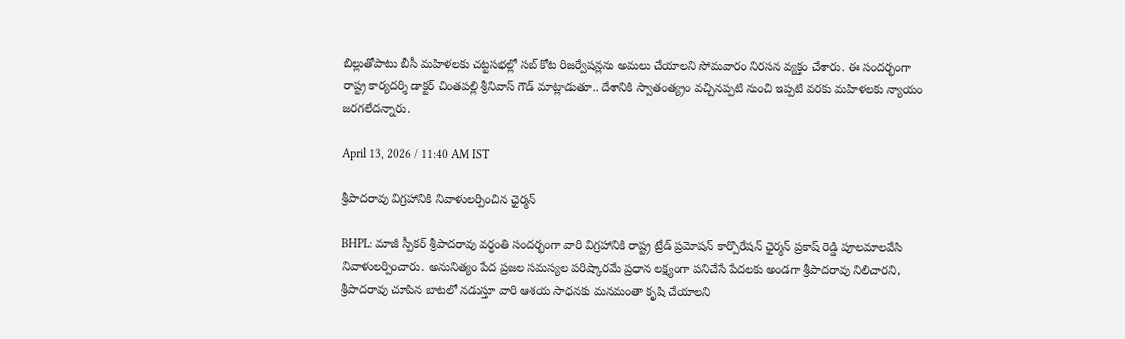బిల్లుతోపాటు బీసీ మహిళలకు చట్టసభల్లో సబ్ కోట రిజర్వేషన్లను అమలు చేయాలని సోమవారం నిరసన వ్యక్తం చేశారు. ఈ సందర్భంగా రాష్ట్ర కార్యదర్శి డాక్టర్ చింతపల్లి శ్రీనివాస్ గౌడ్ మాట్లాడుతూ.. దేశానికి స్వాతంత్య్రం వచ్చినప్పటి నుంచి ఇప్పటి వరకు మహిళలకు న్యాయం జరగలేదన్నారు.

April 13, 2026 / 11:40 AM IST

శ్రీపాదరావు విగ్రహానికి నివాళులర్పించిన ఛైర్మన్

BHPL: మాజీ స్పీకర్ శ్రీపాదరావు వర్ధంతి సందర్భంగా వారి విగ్రహానికి రాష్ట్ర ట్రేడ్ ప్రమోషన్ కార్పొరేషన్ ఛైర్మన్ ప్రకాష్ రెడ్డి పూలమాలవేసి నివాళులర్పించారు. అనునిత్యం పేద ప్రజల సమస్యల పరిష్కారమే ప్రధాన లక్ష్యంగా పనిచేసే పేదలకు అండగా శ్రీపాదరావు నిలిచారని, శ్రీపాదరావు చూపిన బాటలో నడుస్తూ వారి ఆశయ సాధనకు మనమంతా కృషి చేయాలని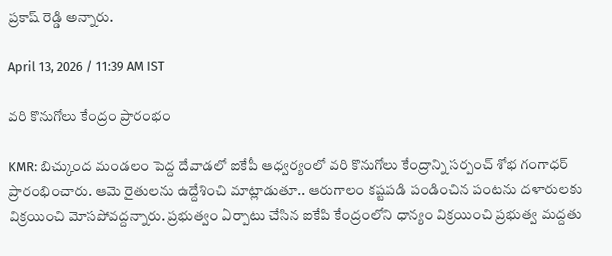ప్రకాష్ రెడ్డి అన్నారు.

April 13, 2026 / 11:39 AM IST

వరి కొనుగోలు కేంద్రం ప్రారంభం

KMR: బిచ్కుంద మండలం పెద్ద దేవాడలో ఐకేపీ ఆధ్వర్యంలో వరి కొనుగోలు కేంద్రాన్ని సర్పంచ్ శోభ గంగాధర్ ప్రారంభించారు. ఆమె రైతులను ఉద్దేశించి మాట్లాడుతూ.. ఆరుగాలం కష్టపడి పండించిన పంటను దళారులకు విక్రయించి మోసపోవద్దన్నారు. ప్రభుత్వం ఏర్పాటు చేసిన ఐకేపి కేంద్రంలోని ధాన్యం విక్రయించి ప్రభుత్వ మద్దతు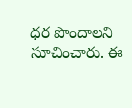ధర పొందాలని సూచించారు. ఈ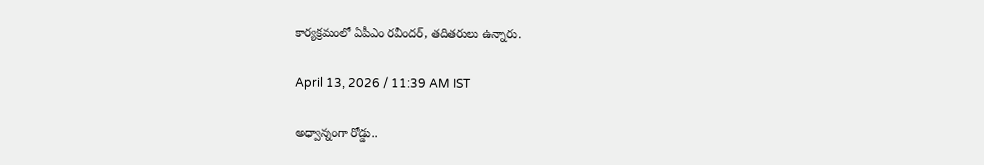కార్యక్రమంలో ఏపీఎం రవీందర్, తదితరులు ఉన్నారు.

April 13, 2026 / 11:39 AM IST

అధ్వాన్నంగా రోడ్డు..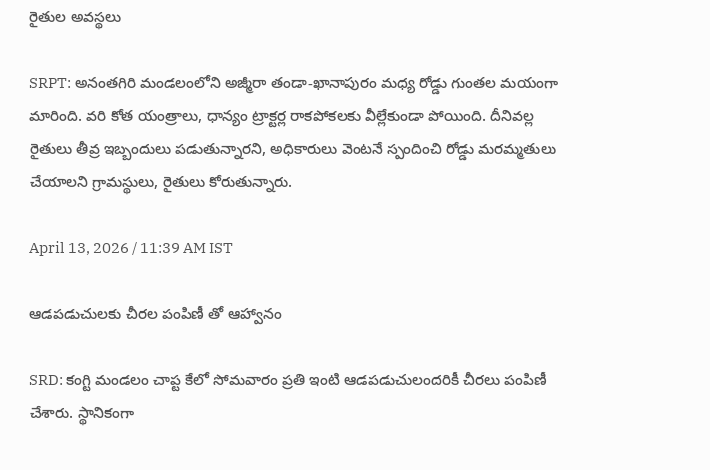రైతుల అవస్థలు

SRPT: అనంతగిరి మండలంలోని అజ్మీరా తండా-ఖానాపురం మధ్య రోడ్డు గుంతల మయంగా మారింది. వరి కోత యంత్రాలు, ధాన్యం ట్రాక్టర్ల రాకపోకలకు వీల్లేకుండా పోయింది. దీనివల్ల రైతులు తీవ్ర ఇబ్బందులు పడుతున్నారని, అధికారులు వెంటనే స్పందించి రోడ్డు మరమ్మతులు చేయాలని గ్రామస్థులు, రైతులు కోరుతున్నారు.

April 13, 2026 / 11:39 AM IST

ఆడపడుచులకు చీరల పంపిణీ తో ఆహ్వానం

SRD: కంగ్టి మండలం చాప్ట కేలో సోమవారం ప్రతి ఇంటి ఆడపడుచులందరికీ చీరలు పంపిణీ చేశారు. స్థానికంగా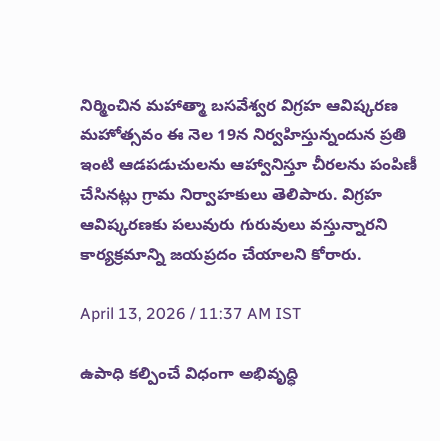నిర్మించిన మహాత్మా బసవేశ్వర విగ్రహ ఆవిష్కరణ మహోత్సవం ఈ నెల 19న నిర్వహిస్తున్నందున ప్రతి ఇంటి ఆడపడుచులను ఆహ్వానిస్తూ చీరలను పంపిణీ చేసినట్లు గ్రామ నిర్వాహకులు తెలిపారు. విగ్రహ ఆవిష్కరణకు పలువురు గురువులు వస్తున్నారని కార్యక్రమాన్ని జయప్రదం చేయాలని కోరారు.

April 13, 2026 / 11:37 AM IST

ఉపాధి కల్పించే విధంగా అభివృద్ధి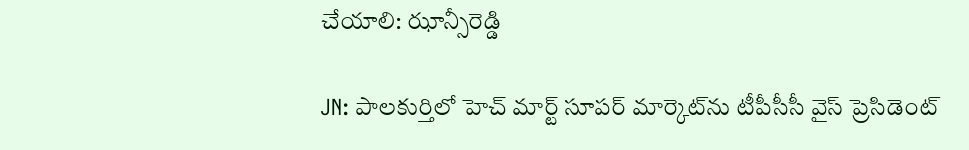చేయాలి: ఝాన్సీరెడ్డి

JN: పాలకుర్తిలో హెచ్ మార్ట్ సూపర్ మార్కెట్‌ను టీపీసీసీ వైస్ ప్రెసిడెంట్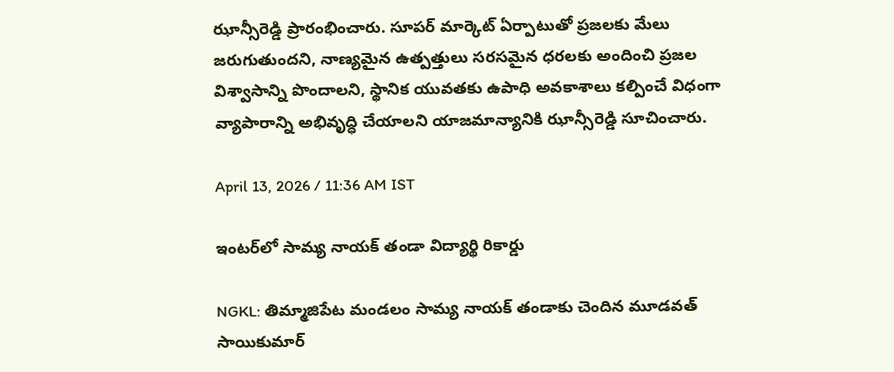ఝాన్సీరెడ్డి ప్రారంభించారు. సూపర్ మార్కెట్ ఏర్పాటుతో ప్రజలకు మేలు జరుగుతుందని, నాణ్యమైన ఉత్పత్తులు సరసమైన ధరలకు అందించి ప్రజల విశ్వాసాన్ని పొందాలని, స్థానిక యువతకు ఉపాధి అవకాశాలు కల్పించే విధంగా వ్యాపారాన్ని అభివృద్ధి చేయాలని యాజమాన్యానికి ఝాన్సీరెడ్డి సూచించారు.

April 13, 2026 / 11:36 AM IST

ఇంటర్‌లో సామ్య నాయక్ తండా విద్యార్థి రికార్డు

NGKL: తిమ్మాజిపేట మండలం సామ్య నాయక్ తండాకు చెందిన మూడవత్ సాయికుమార్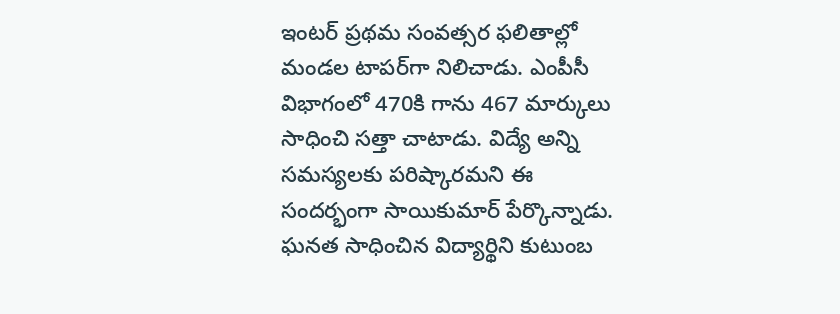ఇంటర్ ప్రథమ సంవత్సర ఫలితాల్లో మండల టాపర్‌గా నిలిచాడు. ఎంపీసీ విభాగంలో 470కి గాను 467 మార్కులు సాధించి సత్తా చాటాడు. విద్యే అన్ని సమస్యలకు పరిష్కారమని ఈ సందర్భంగా సాయికుమార్ పేర్కొన్నాడు. ఘనత సాధించిన విద్యార్థిని కుటుంబ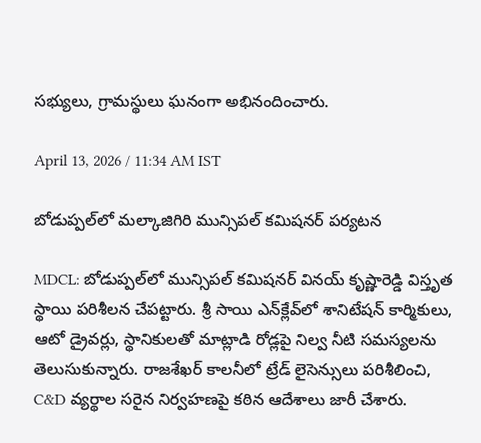సభ్యులు, గ్రామస్థులు ఘనంగా అభినందించారు.

April 13, 2026 / 11:34 AM IST

బోడుప్పల్‌లో మల్కాజిగిరి మున్సిపల్ కమిషనర్ పర్యటన

MDCL: బోడుప్పల్‌లో మున్సిపల్ కమిషనర్ వినయ్ కృష్ణారెడ్డి విస్తృత స్థాయి పరిశీలన చేపట్టారు. శ్రీ సాయి ఎన్‌క్లేవ్‌లో శానిటేషన్ కార్మికులు, ఆటో డ్రైవర్లు, స్థానికులతో మాట్లాడి రోడ్లపై నిల్వ నీటి సమస్యలను తెలుసుకున్నారు. రాజశేఖర్ కాలనీలో ట్రేడ్ లైసెన్సులు పరిశీలించి, C&D వ్యర్థాల సరైన నిర్వహణపై కఠిన ఆదేశాలు జారీ చేశారు.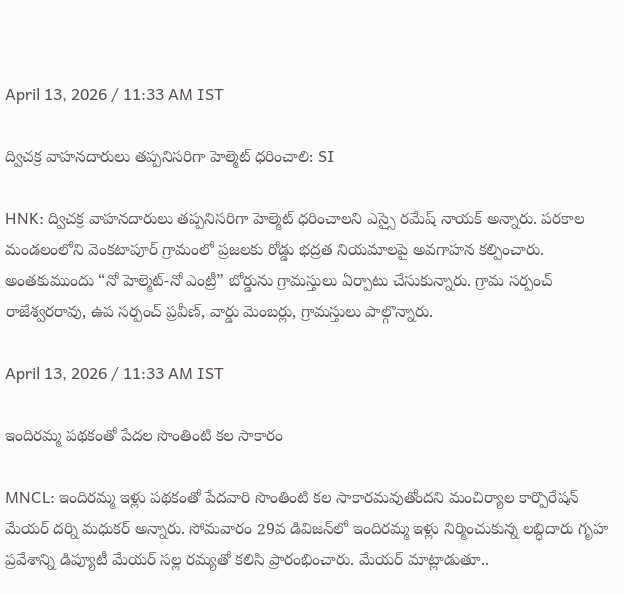April 13, 2026 / 11:33 AM IST

ద్విచక్ర వాహనదారులు తప్పనిసరిగా హెల్మెట్ ధరించాలి: SI

HNK: ద్విచక్ర వాహనదారులు తప్పనిసరిగా హెల్మెట్ ధరించాలని ఎస్సై రమేష్ నాయక్ అన్నారు. పరకాల మండలంలోని వెంకటాపూర్ గ్రామంలో ప్రజలకు రోడ్డు భద్రత నియమాలపై అవగాహన కల్పించారు. అంతకుముందు “నో హెల్మెట్-నో ఎంట్రీ” బోర్డును గ్రామస్తులు ఏర్పాటు చేసుకున్నారు. గ్రామ సర్పంచ్ రాజేశ్వరరావు, ఉప సర్పంచ్ ప్రవీణ్, వార్డు మెంబర్లు, గ్రామస్తులు పాల్గొన్నారు.

April 13, 2026 / 11:33 AM IST

ఇందిరమ్మ పథకంతో పేదల సొంతింటి కల సాకారం

MNCL: ఇందిరమ్మ ఇళ్లు పథకంతో పేదవారి సొంతింటి కల సాకారమవుతోందని మంచిర్యాల కార్పొరేషన్ మేయర్ దర్ని మధుకర్ అన్నారు. సోమవారం 29వ డివిజన్‌లో ఇందిరమ్మ ఇళ్లు నిర్మించుకున్న లబ్ధిదారు గృహ ప్రవేశాన్ని డిప్యూటీ మేయర్ సల్ల రమ్యతో కలిసి ప్రారంభించారు. మేయర్ మాట్లాడుతూ..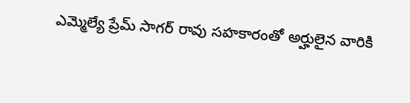ఎమ్మెల్యే ప్రేమ్ సాగర్ రావు సహకారంతో అర్హులైన వారికి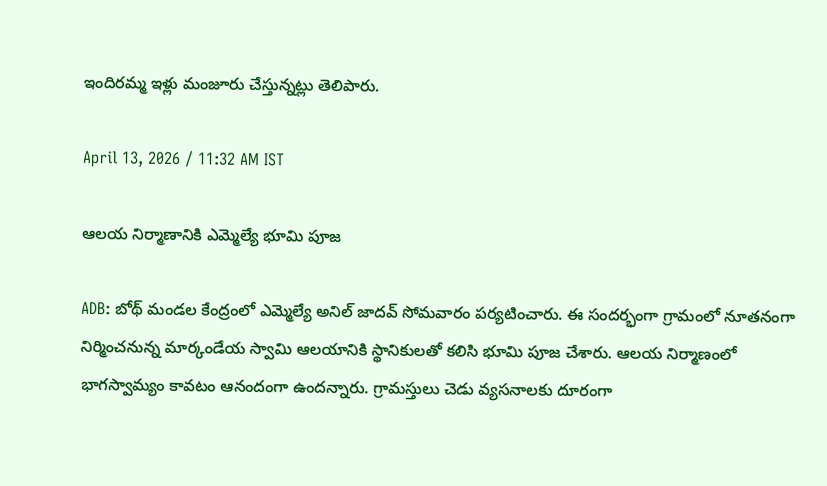ఇందిరమ్మ ఇళ్లు మంజూరు చేస్తున్నట్లు తెలిపారు.

April 13, 2026 / 11:32 AM IST

ఆలయ నిర్మాణానికి ఎమ్మెల్యే భూమి పూజ

ADB: బోథ్ మండల కేంద్రంలో ఎమ్మెల్యే అనిల్ జాదవ్ సోమవారం పర్యటించారు. ఈ సందర్భంగా గ్రామంలో నూతనంగా నిర్మించనున్న మార్కండేయ స్వామి ఆలయానికి స్థానికులతో కలిసి భూమి పూజ చేశారు. ఆలయ నిర్మాణంలో భాగస్వామ్యం కావటం ఆనందంగా ఉందన్నారు. గ్రామస్తులు చెడు వ్యసనాలకు దూరంగా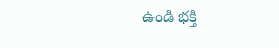ఉండి భక్తి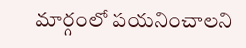మార్గంలో పయనించాలని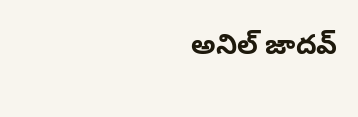అనిల్ జాదవ్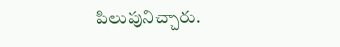పిలుపునిచ్చారు.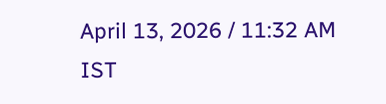April 13, 2026 / 11:32 AM IST